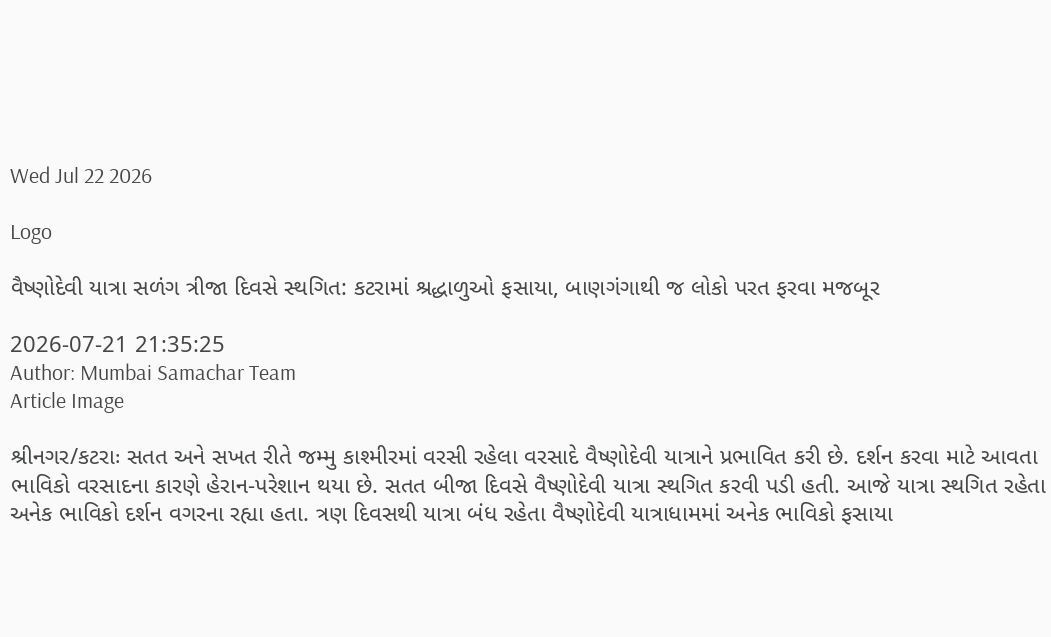Wed Jul 22 2026

Logo

વૈષ્ણોદેવી યાત્રા સળંગ ત્રીજા દિવસે સ્થગિત: કટરામાં શ્રદ્ધાળુઓ ફસાયા, બાણગંગાથી જ લોકો પરત ફરવા મજબૂર

2026-07-21 21:35:25
Author: Mumbai Samachar Team
Article Image

શ્રીનગર/કટરાઃ સતત અને સખત રીતે જમ્મુ કાશ્મીરમાં વરસી રહેલા વરસાદે વૈષ્ણોદેવી યાત્રાને પ્રભાવિત કરી છે. દર્શન કરવા માટે આવતા ભાવિકો વરસાદના કારણે હેરાન-પરેશાન થયા છે. સતત બીજા દિવસે વૈષ્ણોદેવી યાત્રા સ્થગિત કરવી પડી હતી. આજે યાત્રા સ્થગિત રહેતા અનેક ભાવિકો દર્શન વગરના રહ્યા હતા. ત્રણ દિવસથી યાત્રા બંધ રહેતા વૈષ્ણોદેવી યાત્રાધામમાં અનેક ભાવિકો ફસાયા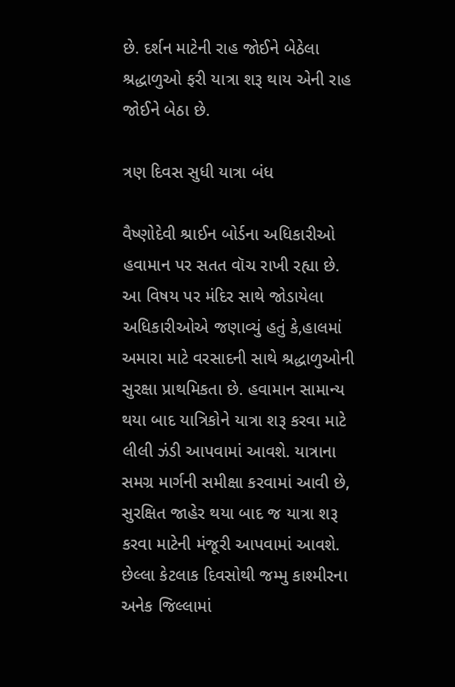છે. દર્શન માટેની રાહ જોઈને બેઠેલા શ્રદ્ધાળુઓ ફરી યાત્રા શરૂ થાય એની રાહ જોઈને બેઠા છે.

ત્રણ દિવસ સુધી યાત્રા બંધ

વૈષ્ણોદેવી શ્રાઈન બોર્ડના અધિકારીઓ હવામાન પર સતત વૉચ રાખી રહ્યા છે. આ વિષય પર મંદિર સાથે જોડાયેલા અધિકારીઓએ જણાવ્યું હતું કે,હાલમાં અમારા માટે વરસાદની સાથે શ્રદ્ધાળુઓની સુરક્ષા પ્રાથમિકતા છે. હવામાન સામાન્ય થયા બાદ યાત્રિકોને યાત્રા શરૂ કરવા માટે લીલી ઝંડી આપવામાં આવશે. યાત્રાના સમગ્ર માર્ગની સમીક્ષા કરવામાં આવી છે, સુરક્ષિત જાહેર થયા બાદ જ યાત્રા શરૂ કરવા માટેની મંજૂરી આપવામાં આવશે.
છેલ્લા કેટલાક દિવસોથી જમ્મુ કાશ્મીરના અનેક જિલ્લામાં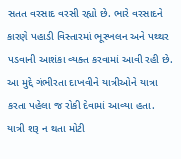સતત વરસાદ વરસી રહ્યો છે. ભારે વરસાદને કારણે પહાડી વિસ્તારમાં ભૂસ્ખલન અને પથ્થર પડવાની આશંકા વ્યક્ત કરવામાં આવી રહી છે. આ મુદ્દે ગંભીરતા દાખવીને યાત્રીઓને યાત્રા કરતા પહેલા જ રોકી દેવામાં આવ્યા હતા.
યાત્રી શરૂ ન થતા મોટી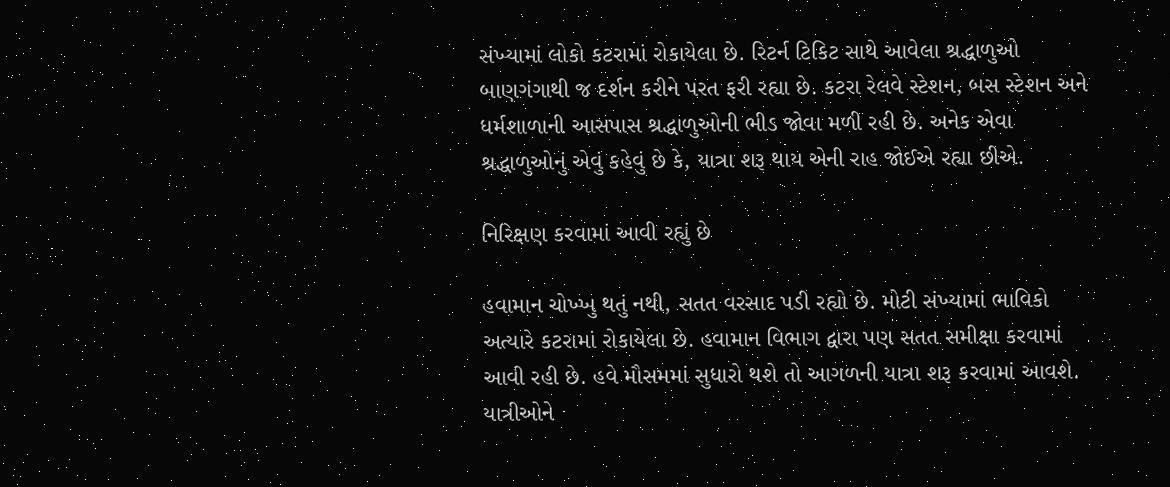સંખ્યામાં લોકો કટરામાં રોકાયેલા છે. રિટર્ન ટિકિટ સાથે આવેલા શ્રદ્ધાળુઓ બાણગંગાથી જ દર્શન કરીને પરત ફરી રહ્યા છે. કટરા રેલવે સ્ટેશન, બસ સ્ટેશન અને ધર્મશાળાની આસપાસ શ્રદ્ધાળુઓની ભીડ જોવા મળી રહી છે. અનેક એવા શ્રદ્ધાળુઓનું એવું કહેવું છે કે, યાત્રા શરૂ થાય એની રાહ જોઈએ રહ્યા છીએ.

નિરિક્ષણ કરવામાં આવી રહ્યું છે

હવામાન ચોખ્ખુ થતું નથી, સતત વરસાદ પડી રહ્યો છે. મોટી સંખ્યામાં ભાવિકો અત્યારે કટરામાં રોકાયેલા છે. હવામાન વિભાગ દ્વારા પણ સતત સમીક્ષા કરવામાં આવી રહી છે. હવે મૌસમમાં સુધારો થશે તો આગળની યાત્રા શરૂ કરવામાં આવશે. યાત્રીઓને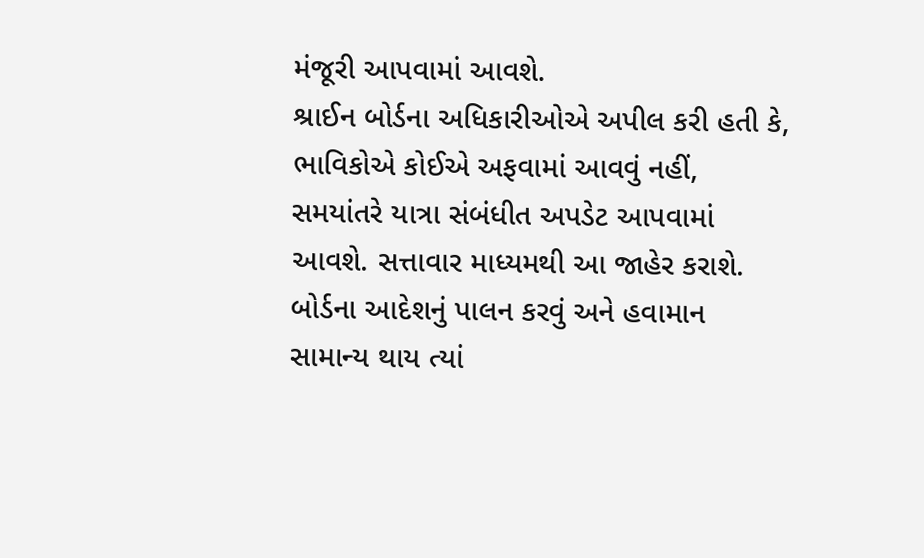મંજૂરી આપવામાં આવશે.
શ્રાઈન બોર્ડના અધિકારીઓએ અપીલ કરી હતી કે, ભાવિકોએ કોઈએ અફવામાં આવવું નહીં, સમયાંતરે યાત્રા સંબંધીત અપડેટ આપવામાં આવશે. સત્તાવાર માધ્યમથી આ જાહેર કરાશે. બોર્ડના આદેશનું પાલન કરવું અને હવામાન સામાન્ય થાય ત્યાં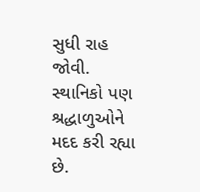સુધી રાહ જોવી. સ્થાનિકો પણ શ્રદ્ધાળુઓને મદદ કરી રહ્યા છે.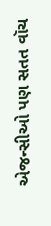એજન્સીઓ પણ સતત વૉચ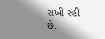રાખી રહી છે.